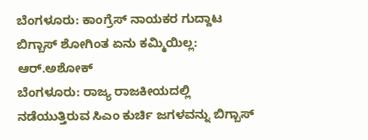ಬೆಂಗಳೂರು: ಕಾಂಗ್ರೆಸ್ ನಾಯಕರ ಗುದ್ದಾಟ ಬಿಗ್ಬಾಸ್ ಶೋಗಿಂತ ಏನು ಕಮ್ಮಿಯಿಲ್ಲ: ಆರ್.ಅಶೋಕ್
ಬೆಂಗಳೂರು: ರಾಜ್ಯ ರಾಜಕೀಯದಲ್ಲಿ ನಡೆಯುತ್ತಿರುವ ಸಿಎಂ ಕುರ್ಚಿ ಜಗಳವನ್ನು ಬಿಗ್ಬಾಸ್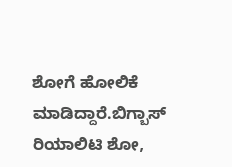ಶೋಗೆ ಹೋಲಿಕೆ ಮಾಡಿದ್ದಾರೆ.ಬಿಗ್ಬಾಸ್ ರಿಯಾಲಿಟಿ ಶೋ,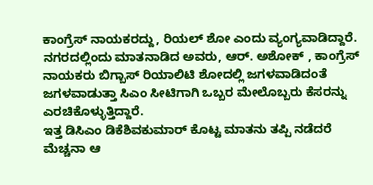ಕಾಂಗ್ರೆಸ್ ನಾಯಕರದ್ದು, ರಿಯಲ್ ಶೋ ಎಂದು ವ್ಯಂಗ್ಯವಾಡಿದ್ದಾರೆ.
ನಗರದಲ್ಲಿಂದು ಮಾತನಾಡಿದ ಅವರು, ಆರ್. ಅಶೋಕ್ , ಕಾಂಗ್ರೆಸ್ ನಾಯಕರು ಬಿಗ್ಬಾಸ್ ರಿಯಾಲಿಟಿ ಶೋದಲ್ಲಿ ಜಗಳವಾಡಿದಂತೆ ಜಗಳವಾಡುತ್ತಾ ಸಿಎಂ ಸೀಟಿಗಾಗಿ ಒಬ್ಬರ ಮೇಲೊಬ್ಬರು ಕೆಸರನ್ನು ಎರಚಿಕೊಳ್ಳುತ್ತಿದ್ದಾರೆ.
ಇತ್ತ ಡಿಸಿಎಂ ಡಿಕೆಶಿವಕುಮಾರ್ ಕೊಟ್ಟ ಮಾತನು ತಪ್ಪಿ ನಡೆದರೆ ಮೆಚ್ಚನಾ ಆ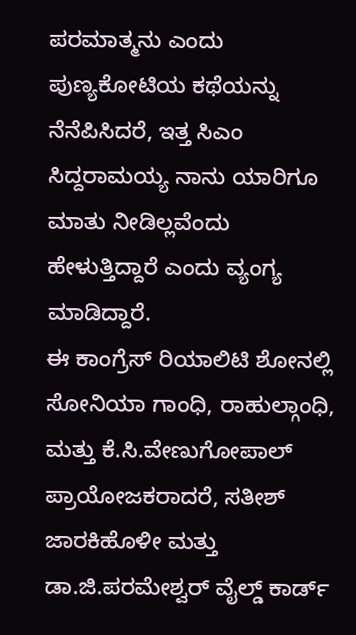ಪರಮಾತ್ಮನು ಎಂದು ಪುಣ್ಯಕೋಟಿಯ ಕಥೆಯನ್ನು ನೆನೆಪಿಸಿದರೆ, ಇತ್ತ ಸಿಎಂ ಸಿದ್ದರಾಮಯ್ಯ ನಾನು ಯಾರಿಗೂ ಮಾತು ನೀಡಿಲ್ಲವೆಂದು ಹೇಳುತ್ತಿದ್ದಾರೆ ಎಂದು ವ್ಯಂಗ್ಯ ಮಾಡಿದ್ದಾರೆ.
ಈ ಕಾಂಗ್ರೆಸ್ ರಿಯಾಲಿಟಿ ಶೋನಲ್ಲಿ ಸೋನಿಯಾ ಗಾಂಧಿ, ರಾಹುಲ್ಗಾಂಧಿ, ಮತ್ತು ಕೆ.ಸಿ.ವೇಣುಗೋಪಾಲ್ ಪ್ರಾಯೋಜಕರಾದರೆ, ಸತೀಶ್ ಜಾರಕಿಹೊಳೀ ಮತ್ತು ಡಾ.ಜಿ.ಪರಮೇಶ್ವರ್ ವೈಲ್ಡ್ ಕಾರ್ಡ್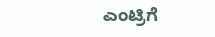ಎಂಟ್ರಿಗೆ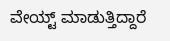ವೇಯ್ಟ್ ಮಾಡುತ್ತಿದ್ದಾರೆ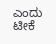ಎಂದು ಟೀಕೆ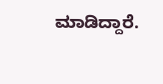ಮಾಡಿದ್ದಾರೆ.